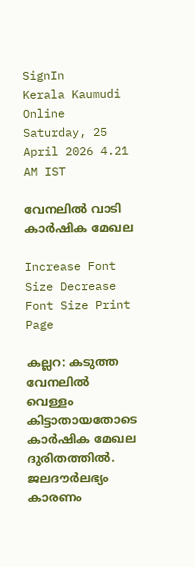SignIn
Kerala Kaumudi Online
Saturday, 25 April 2026 4.21 AM IST

വേനലിൽ വാടി കാർഷിക മേഖല

Increase Font Size Decrease Font Size Print Page

കല്ലറ: കടുത്ത വേനലിൽ വെള്ളം കിട്ടാതായതോടെ കാർഷിക മേഖല ദുരിതത്തിൽ. ജലദൗർലഭ്യം കാരണം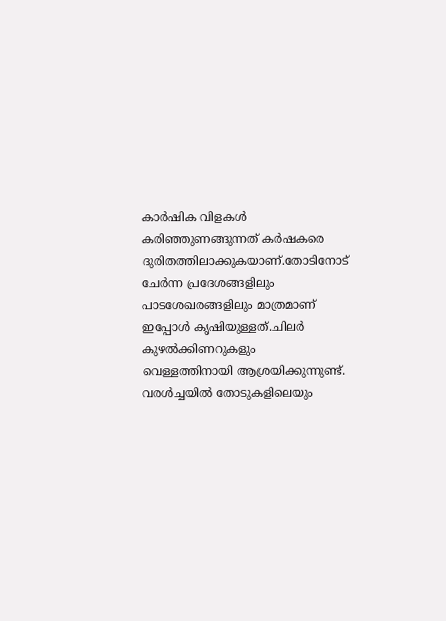കാർഷിക വിളകൾ കരിഞ്ഞുണങ്ങുന്നത് കർഷകരെ ദുരിതത്തിലാക്കുകയാണ്.തോടിനോട് ചേർന്ന പ്രദേശങ്ങളിലും പാടശേഖരങ്ങളിലും മാത്രമാണ് ഇപ്പോൾ കൃഷിയുള്ളത്.ചിലർ കുഴൽക്കിണറുകളും വെള്ളത്തിനായി ആശ്രയിക്കുന്നുണ്ട്. വരൾച്ചയിൽ തോടുകളിലെയും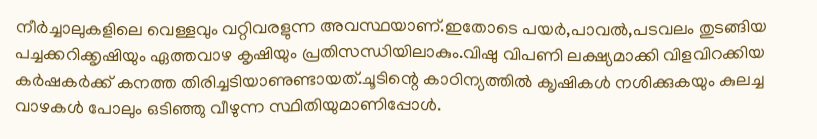നീർച്ചാലുകളിലെ വെള്ളവും വറ്റിവരളുന്ന അവസ്ഥയാണ്.ഇതോടെ പയർ,പാവൽ,പടവലം തുടങ്ങിയ പച്ചക്കറിക്കൃഷിയും ഏത്തവാഴ കൃഷിയും പ്രതിസന്ധിയിലാകും.വിഷു വിപണി ലക്ഷ്യമാക്കി വിളവിറക്കിയ കർഷകർക്ക് കനത്ത തിരിച്ചടിയാണുണ്ടായത്.ചൂടിന്റെ കാഠിന്യത്തിൽ ക‌ൃഷികൾ നശിക്കുകയും കുലച്ച വാഴകൾ പോലും ഒടിഞ്ഞു വീഴുന്ന സ്ഥിതിയുമാണിപ്പോൾ.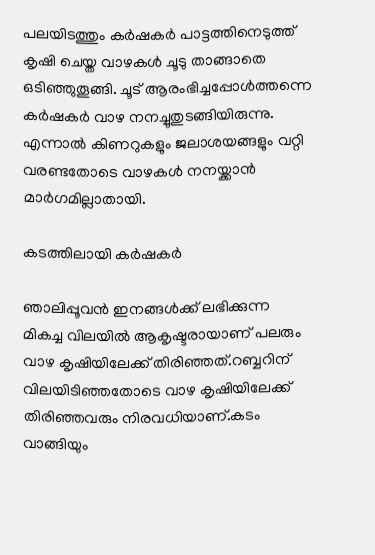പലയിടത്തും കർഷകർ പാട്ടത്തിനെടുത്ത് കൃഷി ചെയ്ത വാഴകൾ ചൂടു താങ്ങാതെ ഒടിഞ്ഞുതൂങ്ങി. ചൂട് ആരംഭിച്ചപ്പോൾത്തന്നെ കർഷകർ വാഴ നനച്ചുതുടങ്ങിയിരുന്നു. എന്നാൽ കിണറുകളും ജലാശയങ്ങളും വറ്റി വരണ്ടതോടെ വാഴകൾ നനയ്ക്കാൻ മാർഗമില്ലാതായി.

കടത്തിലായി കർഷകർ

ഞാലിപ്പൂവൻ ഇനങ്ങൾക്ക് ലഭിക്കുന്ന മികച്ച വിലയിൽ ആകൃഷ്ടരായാണ് പലരും വാഴ കൃഷിയിലേക്ക് തിരിഞ്ഞത്.റബ്ബറിന് വിലയിടിഞ്ഞതോടെ വാഴ കൃഷിയിലേക്ക് തിരിഞ്ഞവരും നിരവധിയാണ്.കടം വാങ്ങിയും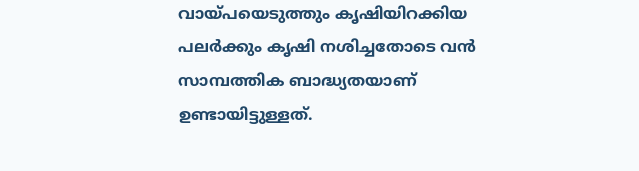വായ്പയെടുത്തും കൃഷിയിറക്കിയ പലർക്കും കൃഷി നശിച്ചതോടെ വൻ സാമ്പത്തിക ബാദ്ധ്യതയാണ് ഉണ്ടായിട്ടുള്ളത്.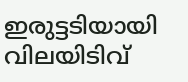ഇരുട്ടടിയായി വിലയിടിവ്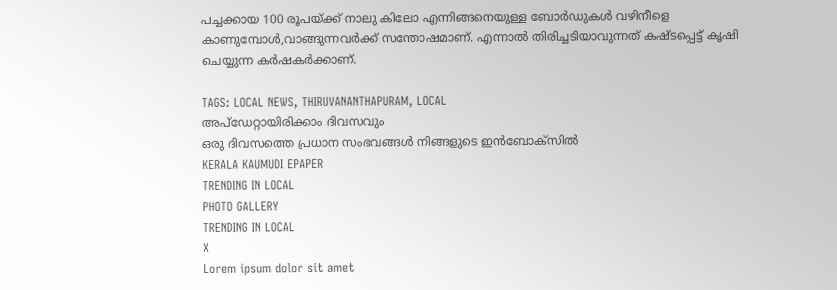പച്ചക്കായ 100 രൂപയ്ക്ക് നാലു കിലോ എന്നിങ്ങനെയുള്ള ബോർഡുകൾ വഴിനീളെ കാണുമ്പോൾ,വാങ്ങുന്നവർക്ക് സന്തോഷമാണ്. എന്നാൽ തിരിച്ചടിയാവുന്നത് കഷ്ടപ്പെട്ട് കൃഷി ചെയ്യുന്ന കർഷകർക്കാണ്.

TAGS: LOCAL NEWS, THIRUVANANTHAPURAM, LOCAL
അപ്ഡേറ്റായിരിക്കാം ദിവസവും
ഒരു ദിവസത്തെ പ്രധാന സംഭവങ്ങൾ നിങ്ങളുടെ ഇൻബോക്സിൽ
KERALA KAUMUDI EPAPER
TRENDING IN LOCAL
PHOTO GALLERY
TRENDING IN LOCAL
X
Lorem ipsum dolor sit amet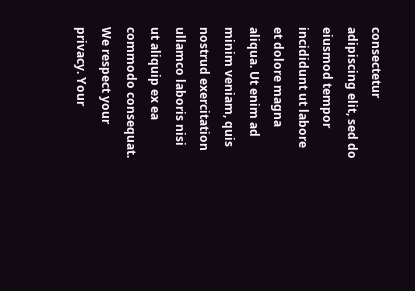consectetur adipiscing elit, sed do eiusmod tempor incididunt ut labore et dolore magna aliqua. Ut enim ad minim veniam, quis nostrud exercitation ullamco laboris nisi ut aliquip ex ea commodo consequat.
We respect your privacy. Your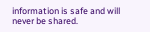information is safe and will never be shared.